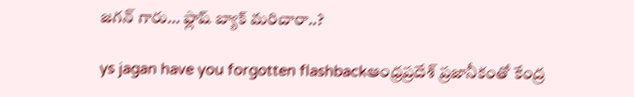జగన్ గారు… ఫ్లాష్ బ్యాక్ మరిచారా..?

ys jagan have you forgotten flashbackఆంధ్రప్రదేశ్ ప్రజానీకంతో కేంద్ర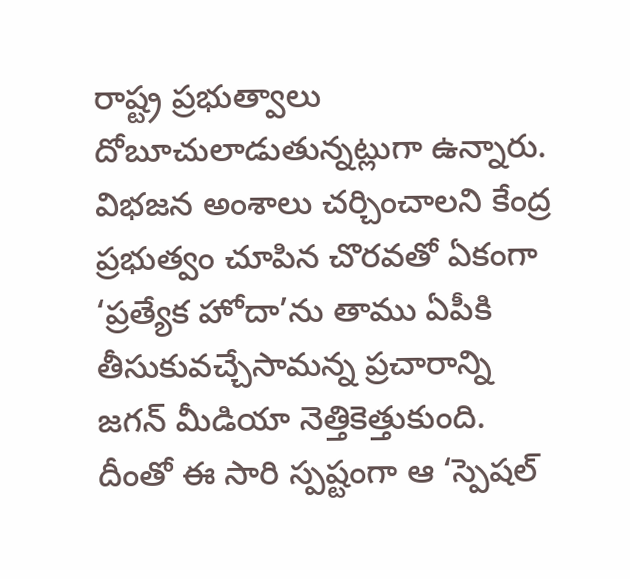రాష్ట్ర ప్రభుత్వాలు దోబూచులాడుతున్నట్లుగా ఉన్నారు. విభజన అంశాలు చర్చించాలని కేంద్ర ప్రభుత్వం చూపిన చొరవతో ఏకంగా ‘ప్రత్యేక హోదా’ను తాము ఏపీకి తీసుకువచ్చేసామన్న ప్రచారాన్ని జగన్ మీడియా నెత్తికెత్తుకుంది. దీంతో ఈ సారి స్పష్టంగా ఆ ‘స్పెషల్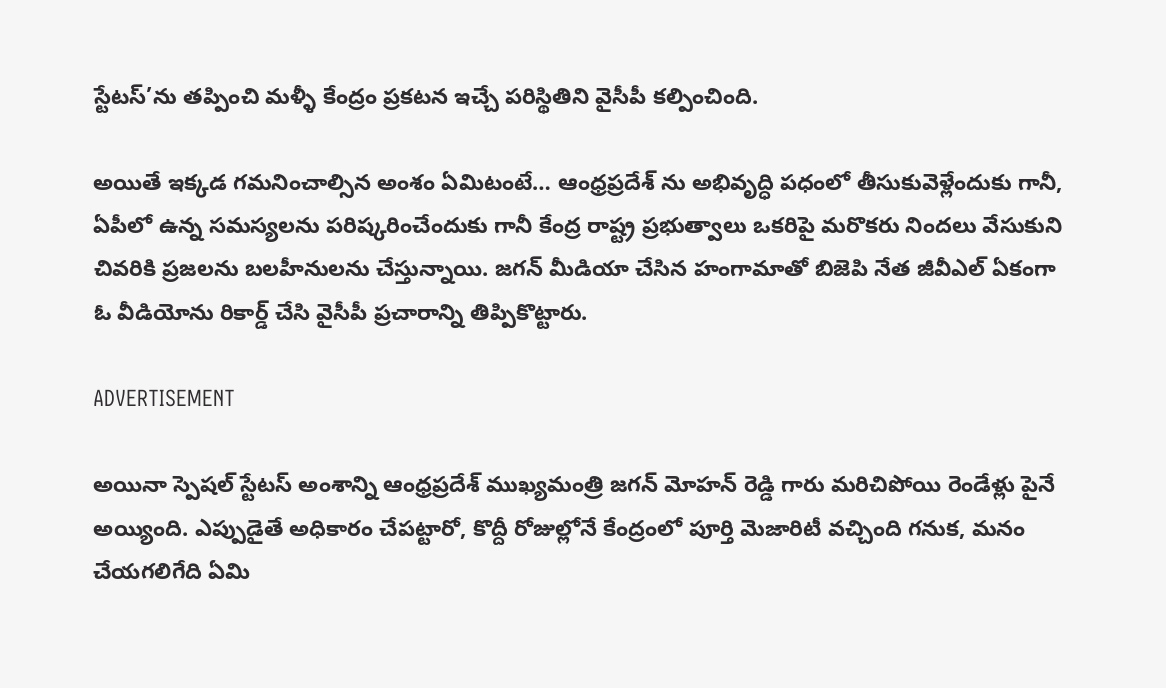స్టేటస్’ను తప్పించి మళ్ళీ కేంద్రం ప్రకటన ఇచ్చే పరిస్థితిని వైసీపీ కల్పించింది.

అయితే ఇక్కడ గమనించాల్సిన అంశం ఏమిటంటే… ఆంధ్రప్రదేశ్ ను అభివృద్ధి పధంలో తీసుకువెళ్లేందుకు గానీ, ఏపీలో ఉన్న సమస్యలను పరిష్కరించేందుకు గానీ కేంద్ర రాష్ట్ర ప్రభుత్వాలు ఒకరిపై మరొకరు నిందలు వేసుకుని చివరికి ప్రజలను బలహీనులను చేస్తున్నాయి. జగన్ మీడియా చేసిన హంగామాతో బిజెపి నేత జీవీఎల్ ఏకంగా ఓ వీడియోను రికార్డ్ చేసి వైసీపీ ప్రచారాన్ని తిప్పికొట్టారు.

ADVERTISEMENT

అయినా స్పెషల్ స్టేటస్ అంశాన్ని ఆంధ్రప్రదేశ్ ముఖ్యమంత్రి జగన్ మోహన్ రెడ్డి గారు మరిచిపోయి రెండేళ్లు పైనే అయ్యింది. ఎప్పుడైతే అధికారం చేపట్టారో, కొద్దీ రోజుల్లోనే కేంద్రంలో పూర్తి మెజారిటీ వచ్చింది గనుక, మనం చేయగలిగేది ఏమి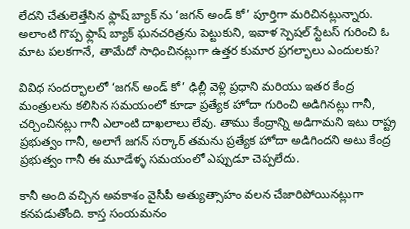లేదని చేతులెత్తేసిన ఫ్లాష్ బ్యాక్ ను ‘జగన్ అండ్ కో’ పూర్తిగా మరిచినట్లున్నారు. అలాంటి గొప్ప ఫ్లాష్ బ్యాక్ ఘనచరిత్రను పెట్టుకుని, ఇవాళ స్పెషల్ స్టేటస్ గురించి ఓ మాట పలకగానే, తామేదో సాధించినట్లుగా ఉత్తర కుమార ప్రగల్భాలు ఎందులకు?

వివిధ సందర్భాలలో ‘జగన్ అండ్ కో’ ఢిల్లీ వెళ్లి ప్రధాని మరియు ఇతర కేంద్ర మంత్రులను కలిసిన సమయంలో కూడా ప్రత్యేక హోదా గురించి అడిగినట్లు గానీ, చర్చించినట్లు గానీ ఎలాంటి దాఖలాలు లేవు. తాము కేంద్రాన్ని అడిగామని ఇటు రాష్ట్ర ప్రభుత్వం గానీ, అలాగే జగన్ సర్కార్ తమను ప్రత్యేక హోదా అడిగిందని అటు కేంద్ర ప్రభుత్వం గానీ ఈ మూడేళ్ళ సమయంలో ఎప్పుడూ చెప్పలేదు.

కానీ అంది వచ్చిన అవకాశం వైసీపీ అత్యుత్సాహం వలన చేజారిపోయినట్లుగా కనపడుతోంది. కాస్త సంయమనం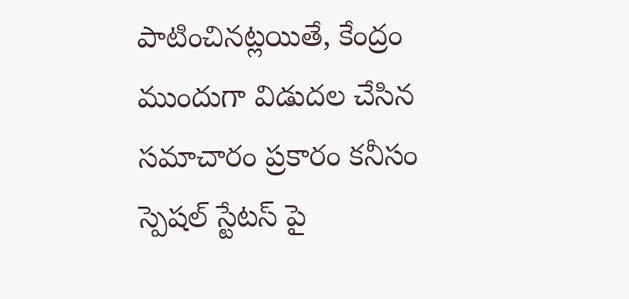పాటించినట్లయితే, కేంద్రం ముందుగా విడుదల చేసిన సమాచారం ప్రకారం కనీసం స్పెషల్ స్టేటస్ పై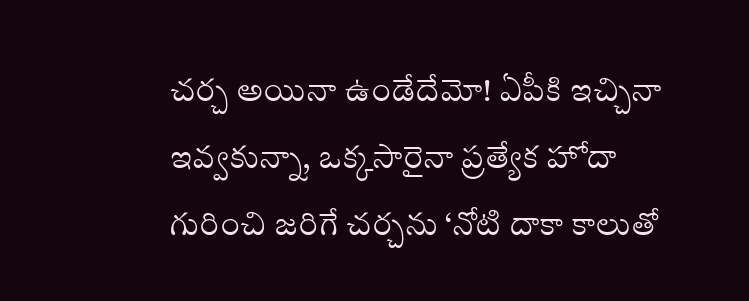చర్చ అయినా ఉండేదేమో! ఏపీకి ఇచ్చినా ఇవ్వకున్నా, ఒక్కసారైనా ప్రత్యేక హోదా గురించి జరిగే చర్చను ‘నోటి దాకా కాలుతో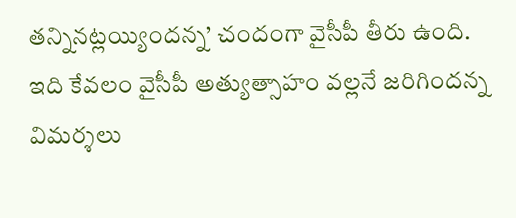తన్నినట్లయ్యిందన్న’ చందంగా వైసీపీ తీరు ఉంది. ఇది కేవలం వైసీపీ అత్యుత్సాహం వల్లనే జరిగిందన్న విమర్శలు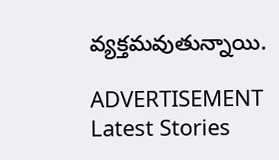వ్యక్తమవుతున్నాయి.

ADVERTISEMENT
Latest Stories